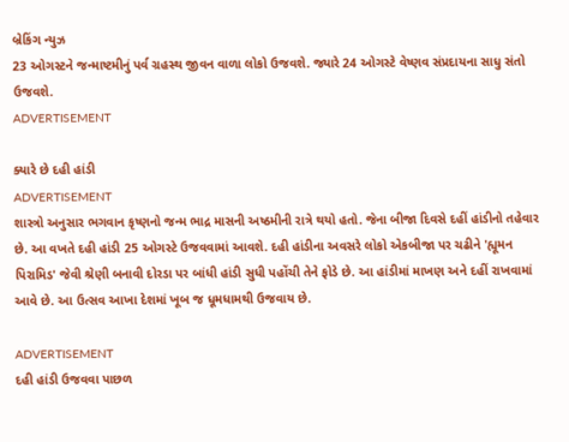બ્રેકિંગ ન્યુઝ
23 ઓગસ્ટને જન્માષ્ટમીનું પર્વ ગ્રહસ્થ જીવન વાળા લોકો ઉજવશે. જ્યારે 24 ઓગસ્ટે વેષ્ણવ સંપ્રદાયના સાધુ સંતો ઉજવશે.
ADVERTISEMENT

ક્યારે છે દહી હાંડી
ADVERTISEMENT
શાસ્ત્રો અનુસાર ભગવાન કૃષ્ણનો જન્મ ભાદ્ર માસની અષ્ઠમીની રાત્રે થયો હતો. જેના બીજા દિવસે દહીં હાંડીનો તહેવાર છે. આ વખતે દહી હાંડી 25 ઓગસ્ટે ઉજવવામાં આવશે. દહી હાંડીના અવસરે લોકો એકબીજા પર ચઢીને 'હ્યૂમન પિરામિડ' જેવી શ્રેણી બનાવી દોરડા પર બાંધી હાંડી સુધી પહોંચી તેને ફોડે છે. આ હાંડીમાં માખણ અને દહીં રાખવામાં આવે છે. આ ઉત્સવ આખા દેશમાં ખૂબ જ ધૂમધામથી ઉજવાય છે.

ADVERTISEMENT
દહી હાંડી ઉજવવા પાછળ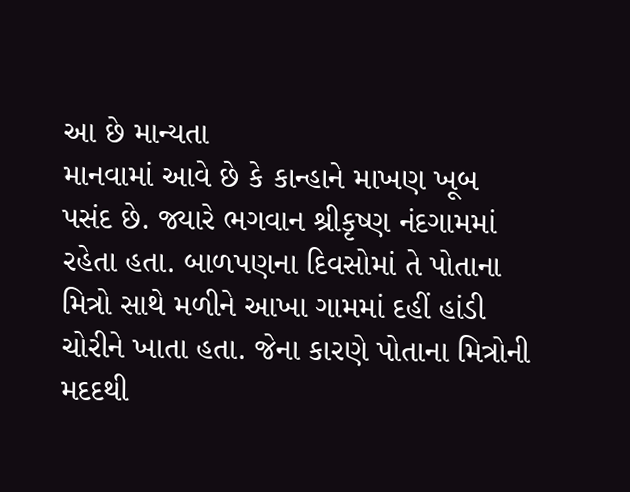આ છે માન્યતા
માનવામાં આવે છે કે કાન્હાને માખણ ખૂબ પસંદ છે. જ્યારે ભગવાન શ્રીકૃષ્ણ નંદગામમાં રહેતા હતા. બાળપણના દિવસોમાં તે પોતાના મિત્રો સાથે મળીને આખા ગામમાં દહીં હાંડી ચોરીને ખાતા હતા. જેના કારણે પોતાના મિત્રોની મદદથી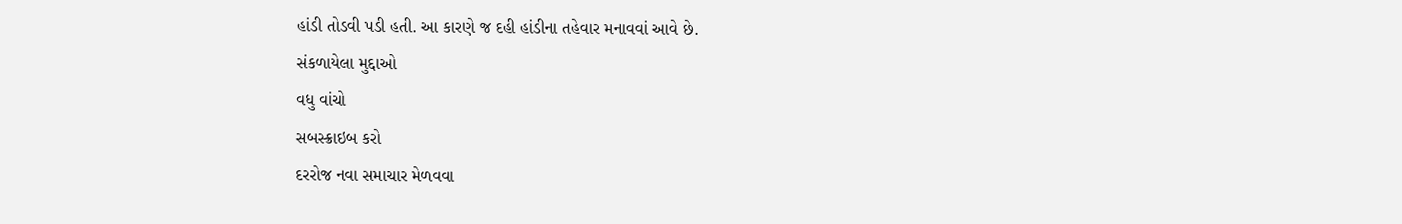હાંડી તોડવી પડી હતી. આ કારણે જ દહી હાંડીના તહેવાર મનાવવાં આવે છે.
સંકળાયેલા મુદ્દાઓ
વધુ વાંચો
સબસ્ક્રાઇબ કરો
દરરોજ નવા સમાચાર મેળવવા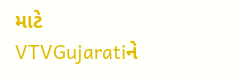માટે VTVGujaratiને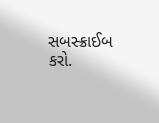સબસ્ક્રાઈબ કરો.